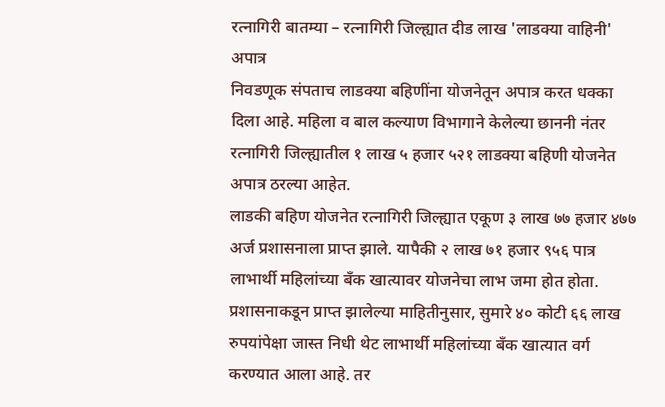रत्नागिरी बातम्या – रत्नागिरी जिल्ह्यात दीड लाख 'लाडक्या वाहिनी' अपात्र
निवडणूक संपताच लाडक्या बहिणींना योजनेतून अपात्र करत धक्का दिला आहे. महिला व बाल कल्याण विभागाने केलेल्या छाननी नंतर रत्नागिरी जिल्ह्यातील १ लाख ५ हजार ५२१ लाडक्या बहिणी योजनेत अपात्र ठरल्या आहेत.
लाडकी बहिण योजनेत रत्नागिरी जिल्ह्यात एकूण ३ लाख ७७ हजार ४७७ अर्ज प्रशासनाला प्राप्त झाले. यापैकी २ लाख ७१ हजार ९५६ पात्र लाभार्थी महिलांच्या बँक खात्यावर योजनेचा लाभ जमा होत होता.
प्रशासनाकडून प्राप्त झालेल्या माहितीनुसार, सुमारे ४० कोटी ६६ लाख रुपयांपेक्षा जास्त निधी थेट लाभार्थी महिलांच्या बँक खात्यात वर्ग करण्यात आला आहे. तर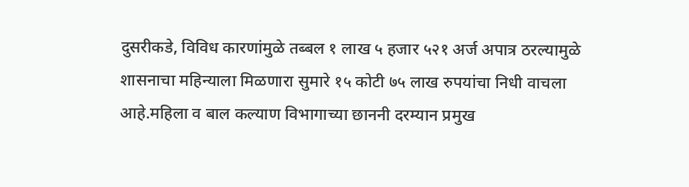दुसरीकडे, विविध कारणांमुळे तब्बल १ लाख ५ हजार ५२१ अर्ज अपात्र ठरल्यामुळे शासनाचा महिन्याला मिळणारा सुमारे १५ कोटी ७५ लाख रुपयांचा निधी वाचला आहे.महिला व बाल कल्याण विभागाच्या छाननी दरम्यान प्रमुख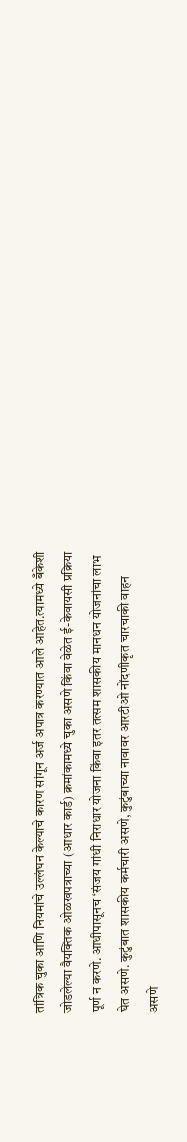तांत्रिक चुका आणि नियमांचे उल्लंघन केल्याचे कारण सांगून अर्ज अपात्र करण्यात आले आहेत.त्यामध्ये बँकेशी जोडलेल्या वैयक्तिक ओळखपत्राच्या (आधार कार्ड) क्रमांकामध्ये चुका असणे किंवा वेळेत ई-केवायसी प्रक्रिया पूर्ण न करणे. आधीपासूनच ‘संजय गांधी निराधार योजना किंवा इतर तत्सम शासकीय मानधन योजनांचा लाभ घेत असणे. कुटुंबात शासकीय कर्मचारी असणे, कुटुंबाच्या नावावर आरटीओ नोंदणीकृत चारचाकी वाहन असणे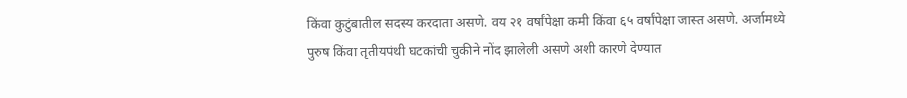किंवा कुटुंबातील सदस्य करदाता असणे. वय २१ वर्षांपेक्षा कमी किंवा ६५ वर्षांपेक्षा जास्त असणे. अर्जामध्ये पुरुष किंवा तृतीयपंथी घटकांची चुकीने नोंद झालेली असणे अशी कारणे देण्यात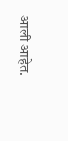आली आहेत.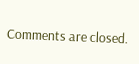Comments are closed.